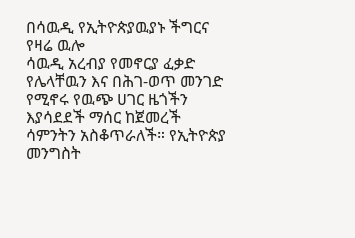በሳዉዲ የኢትዮጵያዉያኑ ችግርና የዛሬ ዉሎ
ሳዉዲ አረብያ የመኖርያ ፈቃድ የሌላቸዉን እና በሕገ-ወጥ መንገድ የሚኖሩ የዉጭ ሀገር ዜጎችን እያሳደደች ማሰር ከጀመረች ሳምንትን አስቆጥራለች። የኢትዮጵያ መንግስት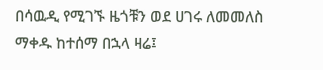በሳዉዲ የሚገኙ ዜጎቹን ወደ ሀገሩ ለመመለስ ማቀዱ ከተሰማ በኋላ ዛሬ፤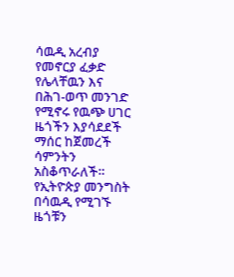ሳዉዲ አረብያ የመኖርያ ፈቃድ የሌላቸዉን እና በሕገ-ወጥ መንገድ የሚኖሩ የዉጭ ሀገር ዜጎችን እያሳደደች ማሰር ከጀመረች ሳምንትን አስቆጥራለች። የኢትዮጵያ መንግስት በሳዉዲ የሚገኙ ዜጎቹን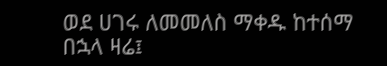ወደ ሀገሩ ለመመለስ ማቀዱ ከተሰማ በኋላ ዛሬ፤